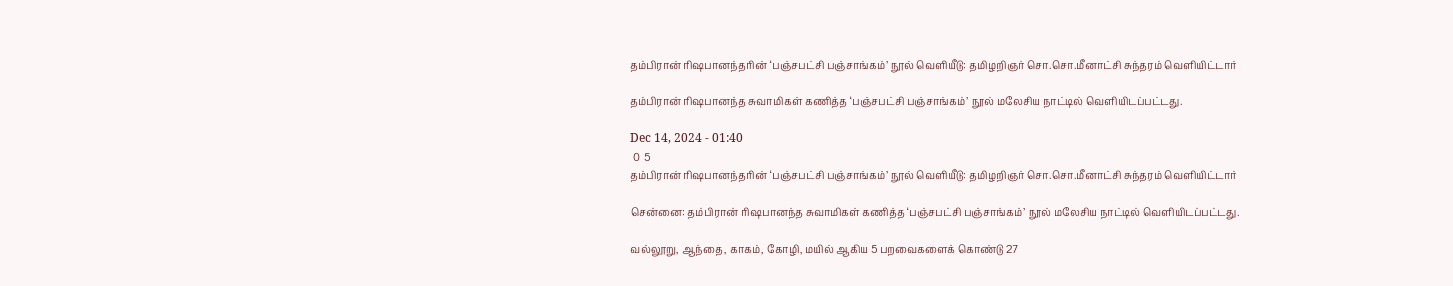தம்பிரான் ரிஷபானந்தரின் ‘பஞ்சபட்சி பஞ்சாங்கம்’ நூல் வெளியீடு: தமிழறிஞர் சொ.சொ.மீனாட்சி சுந்தரம் வெளியிட்டார்

தம்பிரான் ரிஷபானந்த சுவாமிகள் கணித்த ‘பஞ்சபட்சி பஞ்சாங்கம்’ நூல் மலேசிய நாட்டில் வெளியிடப்பட்டது.

Dec 14, 2024 - 01:40
 0  5
தம்பிரான் ரிஷபானந்தரின் ‘பஞ்சபட்சி பஞ்சாங்கம்’ நூல் வெளியீடு: தமிழறிஞர் சொ.சொ.மீனாட்சி சுந்தரம் வெளியிட்டார்

சென்னை: தம்பிரான் ரிஷபானந்த சுவாமிகள் கணித்த ‘பஞ்சபட்சி பஞ்சாங்கம்’ நூல் மலேசிய நாட்டில் வெளியிடப்பட்டது.

வல்லூறு, ஆந்தை, காகம், கோழி, மயில் ஆகிய 5 பறவைகளைக் கொண்டு 27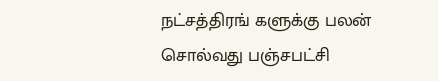நட்சத்திரங் களுக்கு பலன் சொல்வது பஞ்சபட்சி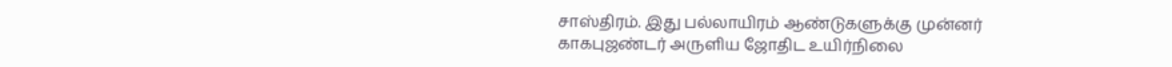சாஸ்திரம். இது பல்லாயிரம் ஆண்டுகளுக்கு முன்னர் காகபுஜண்டர் அருளிய ஜோதிட உயிர்நிலை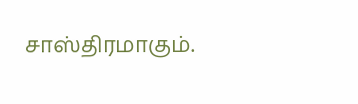சாஸ்திரமாகும்.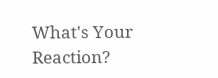What's Your Reaction?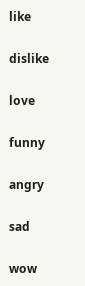like

dislike

love

funny

angry

sad

wow